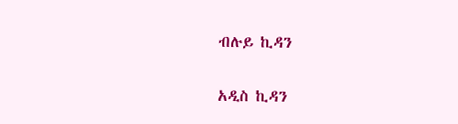ብሉይ ኪዳን

አዲስ ኪዳን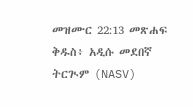መዝሙር 22:13 መጽሐፍ ቅዱስ፥ አዲሱ መደበኛ ትርጒም (NASV)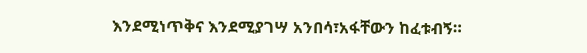እንደሚነጥቅና እንደሚያገሣ አንበሳ፣አፋቸውን ከፈቱብኝ።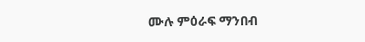ሙሉ ምዕራፍ ማንበብ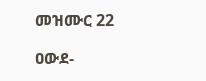መዝሙር 22

ዐውደ-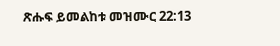ጽሑፍ ይመልከቱ መዝሙር 22:13